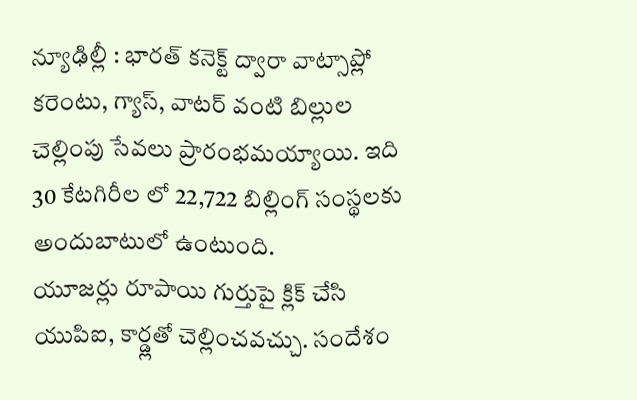న్యూఢిల్లీ : భారత్ కనెక్ట్ ద్వారా వాట్సాప్లో కరెంటు, గ్యాస్, వాటర్ వంటి బిల్లుల చెల్లింపు సేవలు ప్రారంభమయ్యాయి. ఇది 30 కేటగిరీల లో 22,722 బిల్లింగ్ సంస్థలకు అందుబాటులో ఉంటుంది.
యూజర్లు రూపాయి గుర్తుపై క్లిక్ చేసి యుపిఐ, కార్డ్లతో చెల్లించవచ్చు. సందేశం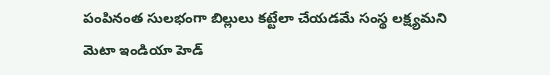పంపినంత సులభంగా బిల్లులు కట్టేలా చేయడమే సంస్థ లక్ష్యమని మెటా ఇండియా హెడ్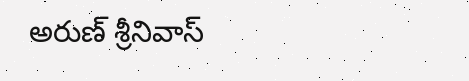అరుణ్ శ్రీనివాస్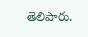తెలిపారు.